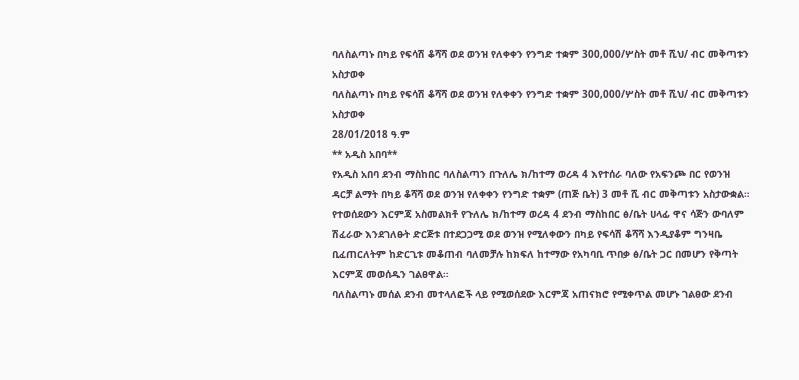ባለስልጣኑ በካይ የፍሳሽ ቆሻሻ ወደ ወንዝ የለቀቀን የንግድ ተቋም 300,000/ሦስት መቶ ሺህ/ ብር መቅጣቱን አስታወቀ
ባለስልጣኑ በካይ የፍሳሽ ቆሻሻ ወደ ወንዝ የለቀቀን የንግድ ተቋም 300,000/ሦስት መቶ ሺህ/ ብር መቅጣቱን አስታወቀ
28/01/2018 ዓ.ም
** አዲስ አበባ**
የአዲስ አበባ ደንብ ማስከበር ባለስልጣን በጉለሌ ክ/ከተማ ወረዳ 4 እየተሰራ ባለው የአፍንጮ በር የወንዝ ዳርቻ ልማት በካይ ቆሻሻ ወደ ወንዝ የለቀቀን የንግድ ተቋም (ጠጅ ቤት) 3 መቶ ሺ ብር መቅጣቱን አስታውቋል።
የተወሰደውን እርምጃ አስመልክቶ የጉለሌ ክ/ከተማ ወረዳ 4 ደንብ ማስከበር ፅ/ቤት ሀላፊ ዋና ሳጅን ውባለም ሽፈራው እንደገለፁት ድርጅቱ በተደጋጋሚ ወደ ወንዝ የሚለቀውን በካይ የፍሳሽ ቆሻሻ እንዲያቆም ግንዛቤ ቢፈጠርለትም ከድርጊቱ መቆጠብ ባለመቻሉ ከክፍለ ከተማው የአካባቢ ጥበቃ ፅ/ቤት ጋር በመሆን የቅጣት እርምጃ መወሰዱን ገልፀዋል።
ባለስልጣኑ መሰል ደንብ መተላለፎች ላይ የሚወሰደው እርምጃ አጠናክሮ የሚቀጥል መሆኑ ገልፀው ደንብ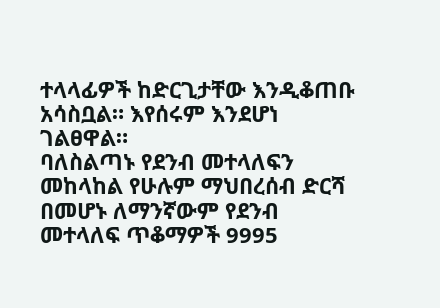ተላላፊዎች ከድርጊታቸው እንዲቆጠቡ አሳስቧል። እየሰሩም እንደሆነ ገልፀዋል።
ባለስልጣኑ የደንብ መተላለፍን መከላከል የሁሉም ማህበረሰብ ድርሻ በመሆኑ ለማንኛውም የደንብ መተላለፍ ጥቆማዎች 9995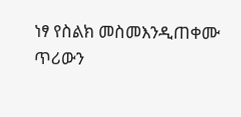ነፃ የስልክ መስመእንዲጠቀሙ ጥሪውን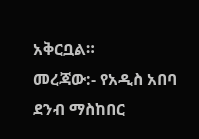አቅርቧል።
መረጃው:- የአዲስ አበባ ደንብ ማስከበር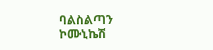ባልስልጣን ኮሙኒኬሽ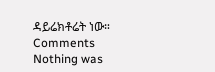ዳይሬክቶሬት ነው።
Comments
Nothing was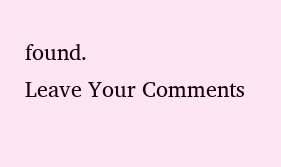found.
Leave Your Comments